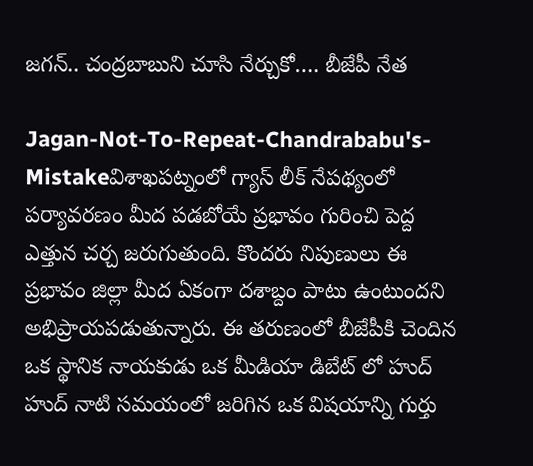జగన్.. చంద్రబాబుని చూసి నేర్చుకో…. బీజేపీ నేత

Jagan-Not-To-Repeat-Chandrababu's-Mistakeవిశాఖపట్నంలో గ్యాస్ లీక్ నేపథ్యంలో పర్యావరణం మీద పడబోయే ప్రభావం గురించి పెద్ద ఎత్తున చర్చ జరుగుతుంది. కొందరు నిపుణులు ఈ ప్రభావం జిల్లా మీద ఏకంగా దశాబ్దం పాటు ఉంటుందని అభిప్రాయపడుతున్నారు. ఈ తరుణంలో బీజేపీకి చెందిన ఒక స్థానిక నాయకుడు ఒక మీడియా డిబేట్ లో హుద్ హుద్ నాటి సమయంలో జరిగిన ఒక విషయాన్ని గుర్తు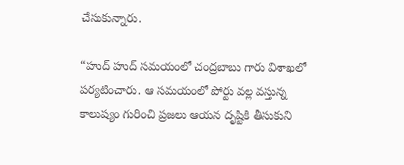చేసుకున్నారు.

“హుద్ హుద్ సమయంలో చంద్రబాబు గారు విశాఖలో పర్యటించారు. ఆ సమయంలో పోర్టు వల్ల వస్తున్న కాలుష్యం గురించి ప్రజలు ఆయన దృష్టికి తీసుకుని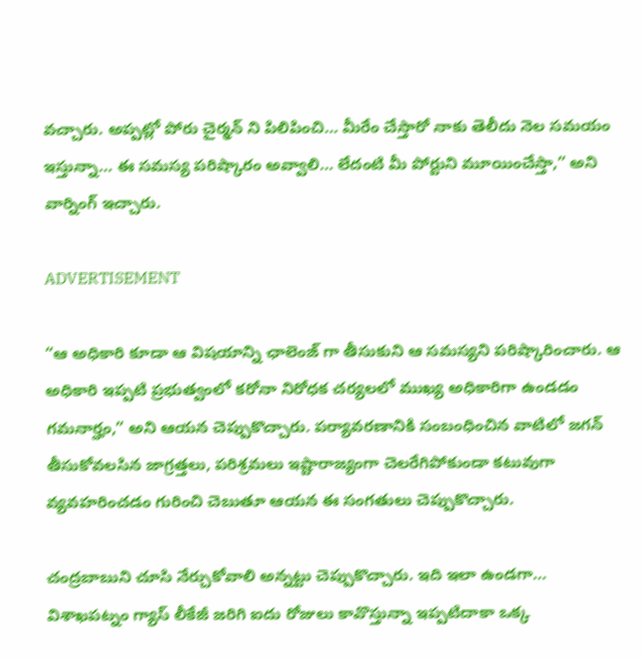వచ్చారు. అప్పట్లో పోరు చైర్మన్ ని పిలిపించి… మీరేం చేస్తారో నాకు తెలీదు నెల సమయం ఇస్తున్నా… ఈ సమస్య పరిష్కారం అవ్వాలి… లేదంటి మీ పోర్టుని మూయించేస్తా,” అని వార్నింగ్ ఇచ్చారు.

ADVERTISEMENT

“ఆ అధికారి కూడా ఆ విషయాన్ని ఛాలెంజ్ గా తీసుకుని ఆ సమస్యని పరిష్కారించారు. ఆ అధికారి ఇప్పటి ప్రభుత్వంలో కరోనా నిరోధక చర్యలలో ముఖ్య అధికారిగా ఉండడం గమనార్హం,” అని ఆయన చెప్పుకొచ్చారు. పర్యావరణానికి సంబంధించిన వాటిలో జగన్ తీసుకోవలసిన జాగ్రత్తలు, పరిశ్రమలు ఇష్టారాజ్యంగా చెలరేగిపోకుండా కటువుగా వ్యవహరించడం గురించి చెబుతూ ఆయన ఈ సంగతులు చెప్పుకొచ్చారు.

చంద్రబాబుని చూసి నేర్చుకోవాలి అన్నట్టు చెప్పుకొచ్చారు. ఇది ఇలా ఉండగా… విశాఖపట్నం గ్యాస్ లీకేజీ జరిగి ఐదు రోజులు కావొస్తున్నా ఇప్పటిదాకా ఒక్క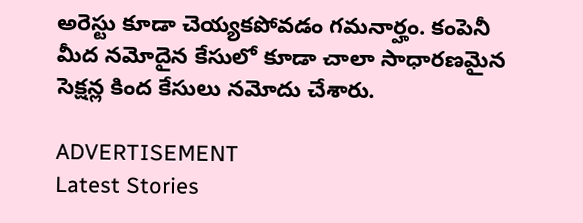అరెస్టు కూడా చెయ్యకపోవడం గమనార్హం. కంపెనీ మీద నమోదైన కేసులో కూడా చాలా సాధారణమైన సెక్షన్ల కింద కేసులు నమోదు చేశారు.

ADVERTISEMENT
Latest Stories